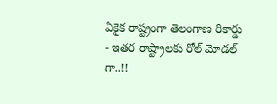ఏకైక రాష్ట్రంగా తెలంగాణ రికార్డు - ఇతర రాష్ట్రాలకు రోల్ మోడల్ గా..!!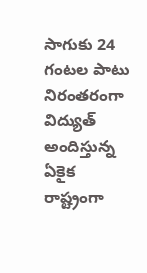సాగుకు 24 గంటల పాటు నిరంతరంగా విద్యుత్‌ అందిస్తున్న ఏకైక రాష్ట్రంగా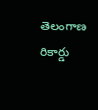తెలంగాణ రికార్డు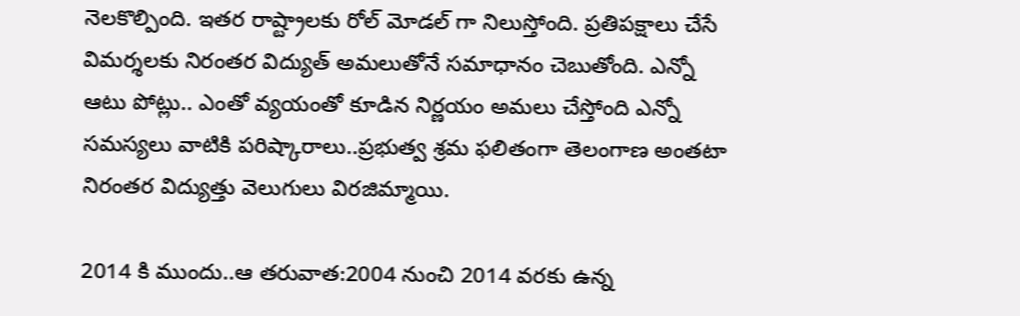నెలకొల్పింది. ఇతర రాష్ట్రాలకు రోల్ మోడల్ గా నిలుస్తోంది. ప్రతిపక్షాలు చేసే విమర్శలకు నిరంతర విద్యుత్ అమలుతోనే సమాధానం చెబుతోంది. ఎన్నో ఆటు పోట్లు.. ఎంతో వ్యయంతో కూడిన నిర్ణయం అమలు చేస్తోంది ఎన్నో సమస్యలు వాటికి పరిష్కారాలు..ప్రభుత్వ శ్రమ ఫలితంగా తెలంగాణ అంతటా నిరంతర విద్యుత్తు వెలుగులు విరజిమ్మాయి.

2014 కి ముందు..ఆ తరువాత:2004 నుంచి 2014 వరకు ఉన్న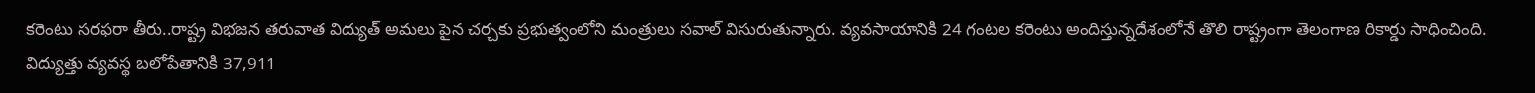కరెంటు సరఫరా తీరు..రాష్ట్ర విభజన తరువాత విద్యుత్ అమలు పైన చర్చకు ప్రభుత్వంలోని మంత్రులు సవాల్ విసురుతున్నారు. వ్యవసాయానికి 24 గంటల కరెంటు అందిస్తున్నదేశంలోనే తొలి రాష్ట్రంగా తెలంగాణ రికార్డు సాధించింది. విద్యుత్తు వ్యవస్థ బలోపేతానికి 37,911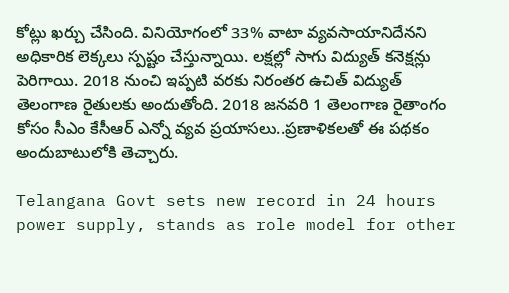కోట్లు ఖర్చు చేసింది. వినియోగంలో 33% వాటా వ్యవసాయానిదేనని అధికారిక లెక్కలు స్పష్టం చేస్తున్నాయి. లక్షల్లో సాగు విద్యుత్ కనెక్షన్లు పెరిగాయి. 2018 నుంచి ఇప్పటి వరకు నిరంతర ఉచిత్ విద్యుత్ తెలంగాణ రైతులకు అందుతోంది. 2018 జనవరి 1 తెలంగాణ రైతాంగం కోసం సీఎం కేసీఆర్ ఎన్నో వ్యవ ప్రయాసలు..ప్రణాళికలతో ఈ పథకం అందుబాటులోకి తెచ్చారు.

Telangana Govt sets new record in 24 hours power supply, stands as role model for other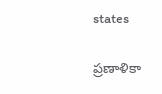states

ప్రణాళికా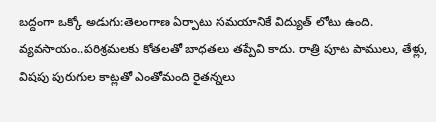బద్దంగా ఒక్కో అడుగు:తెలంగాణ ఏర్పాటు సమయానికే విద్యుత్ లోటు ఉంది. వ్యవసాయం..పరిశ్రమలకు కోతలతో బాధతలు తప్పేవి కాదు. రాత్రి పూట పాములు, తేళ్లు, విషపు పురుగుల కాట్లతో ఎంతోమంది రైతన్నలు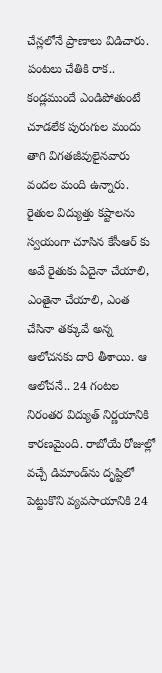చేన్లలోనే ప్రాణాలు విడిచారు. పంటలు చేతికి రాక.. కండ్లముందే ఎండిపోతుంటే చూడలేక పురుగుల మందు తాగి విగతజీవులైనవారు వందల మంది ఉన్నారు. రైతుల విద్యుత్తు కష్టాలను స్వయంగా చూసిన కేసీఆర్ కు అవే రైతుకు ఏదైనా చేయాలి, ఎంతైనా చేయాలి, ఎంత చేసినా తక్కువే అన్న ఆలోచనకు దారి తీశాయి. ఆ ఆలోచనే.. 24 గంటల నిరంతర విద్యుత్ నిర్ణయానికి కారణమైంది. రాబోయే రోజుల్లో వచ్చే డిమాండ్‌ను దృష్టిలో పెట్టుకొని వ్యవసాయానికి 24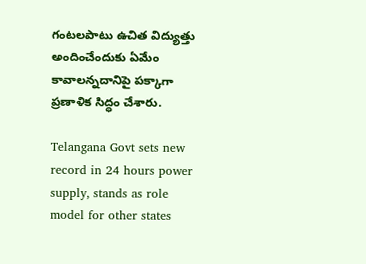గంటలపాటు ఉచిత విద్యుత్తు అందించేందుకు ఏమేం కావాలన్నదానిపై పక్కాగా ప్రణాళిక సిద్ధం చేశారు.

Telangana Govt sets new record in 24 hours power supply, stands as role model for other states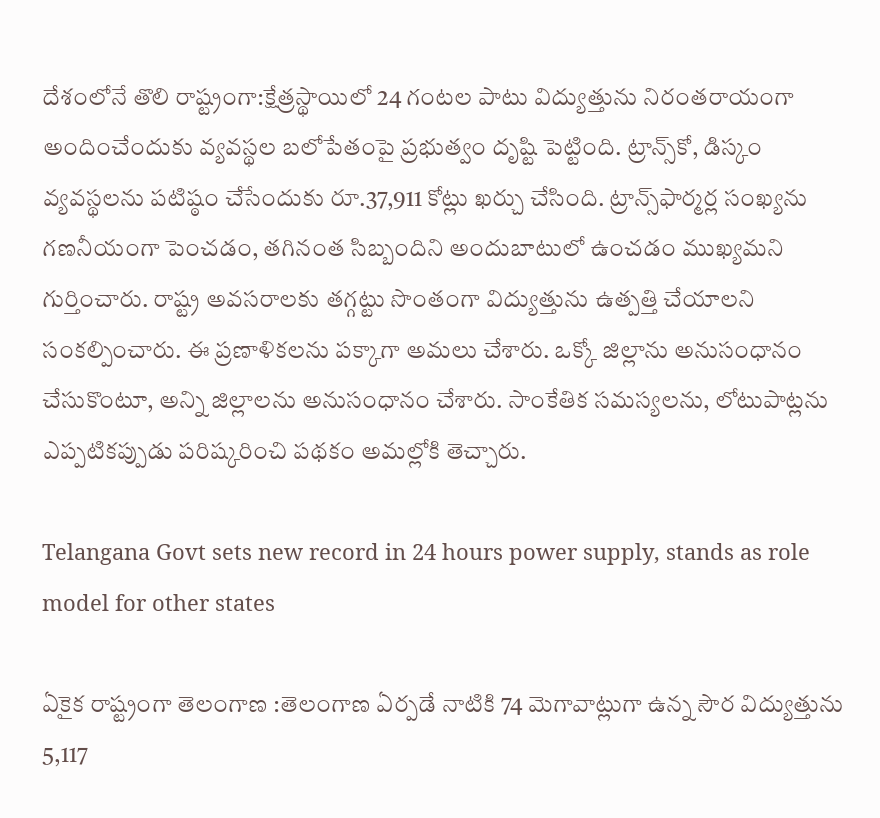దేశంలోనే తొలి రాష్ట్రంగా:క్షేత్రస్థాయిలో 24 గంటల పాటు విద్యుత్తును నిరంతరాయంగా అందించేందుకు వ్యవస్థల బలోపేతంపై ప్రభుత్వం దృష్టి పెట్టింది. ట్రాన్స్‌కో, డిస్కం వ్యవస్థలను పటిష్ఠం చేసేందుకు రూ.37,911 కోట్లు ఖర్చు చేసింది. ట్రాన్స్‌ఫార్మర్ల సంఖ్యను గణనీయంగా పెంచడం, తగినంత సిబ్బందిని అందుబాటులో ఉంచడం ముఖ్యమని గుర్తించారు. రాష్ట్ర అవసరాలకు తగ్గట్టు సొంతంగా విద్యుత్తును ఉత్పత్తి చేయాలని సంకల్పించారు. ఈ ప్రణాళికలను పక్కాగా అమలు చేశారు. ఒక్కో జిల్లాను అనుసంధానం చేసుకొంటూ, అన్ని జిల్లాలను అనుసంధానం చేశారు. సాంకేతిక సమస్యలను, లోటుపాట్లను ఎప్పటికప్పుడు పరిష్కరించి పథకం అమల్లోకి తెచ్చారు.

Telangana Govt sets new record in 24 hours power supply, stands as role model for other states

ఏకైక రాష్ట్రంగా తెలంగాణ :తెలంగాణ ఏర్పడే నాటికి 74 మెగావాట్లుగా ఉన్న సౌర విద్యుత్తును 5,117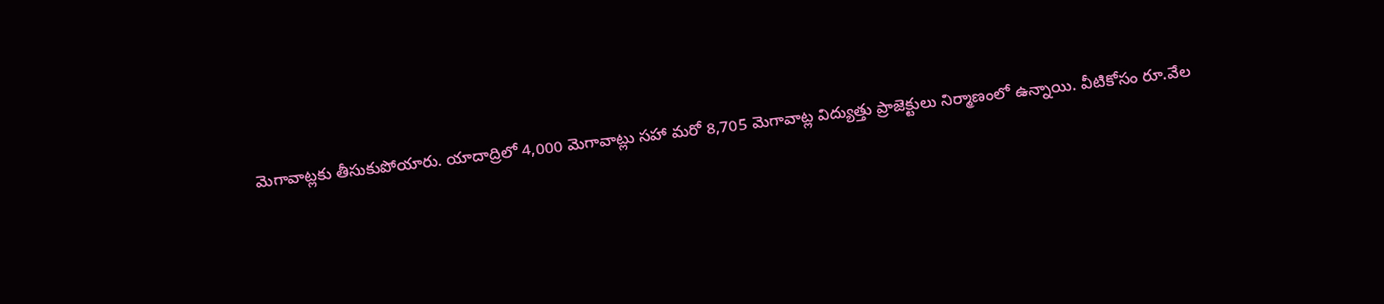మెగావాట్లకు తీసుకుపోయారు. యాదాద్రిలో 4,000 మెగావాట్లు సహా మరో 8,705 మెగావాట్ల విద్యుత్తు ప్రాజెక్టులు నిర్మాణంలో ఉన్నాయి. వీటికోసం రూ.వేల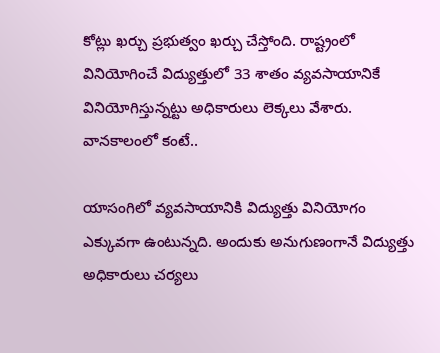కోట్లు ఖర్చు ప్రభుత్వం ఖర్చు చేస్తోంది. రాష్ట్రంలో వినియోగించే విద్యుత్తులో 33 శాతం వ్యవసాయానికే వినియోగిస్తున్నట్టు అధికారులు లెక్కలు వేశారు. వానకాలంలో కంటే..

యాసంగిలో వ్యవసాయానికి విద్యుత్తు వినియోగం ఎక్కువగా ఉంటున్నది. అందుకు అనుగుణంగానే విద్యుత్తు అధికారులు చర్యలు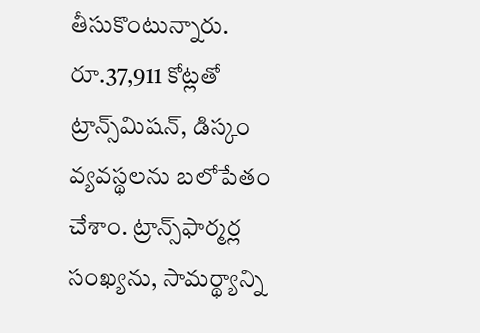తీసుకొంటున్నారు. రూ.37,911 కోట్లతో ట్రాన్స్‌మిషన్‌, డిస్కం వ్యవస్థలను బలోపేతం చేశాం. ట్రాన్స్‌ఫార్మర్ల సంఖ్యను, సామర్థ్యాన్ని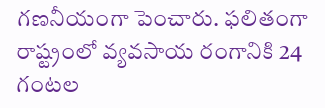గణనీయంగా పెంచారు. ఫలితంగా రాష్ట్రంలో వ్యవసాయ రంగానికి 24 గంటల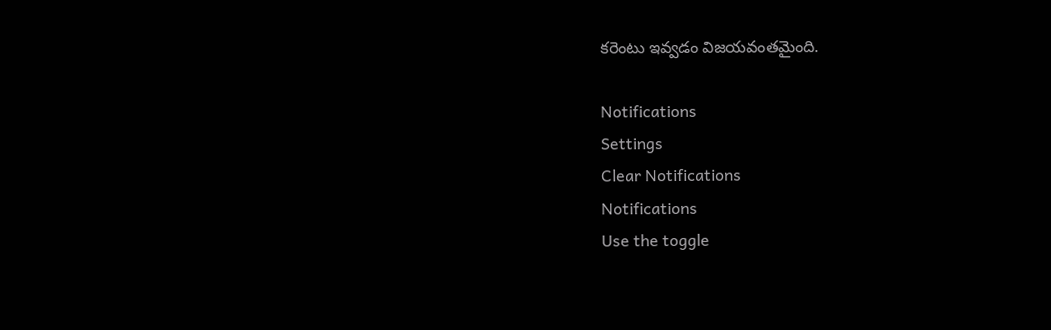కరెంటు ఇవ్వడం విజయవంతమైంది.

Notifications
Settings
Clear Notifications
Notifications
Use the toggle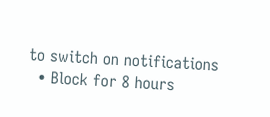to switch on notifications
  • Block for 8 hours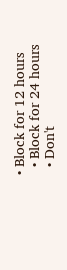• Block for 12 hours
  • Block for 24 hours
  • Don't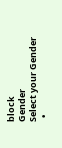block
Gender
Select your Gender
  •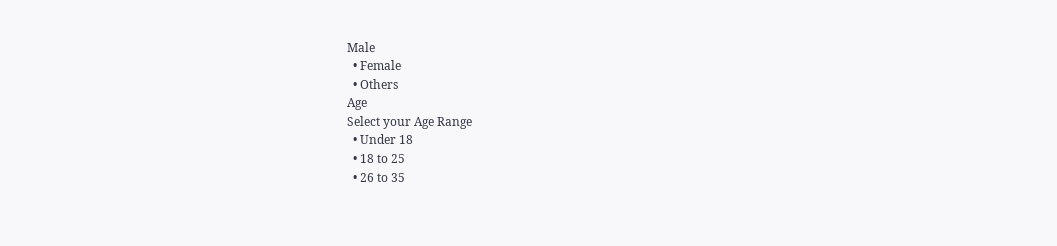Male
  • Female
  • Others
Age
Select your Age Range
  • Under 18
  • 18 to 25
  • 26 to 35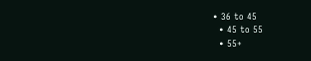• 36 to 45
  • 45 to 55
  • 55+